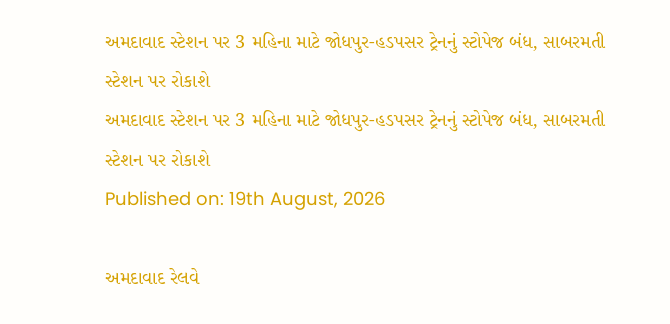અમદાવાદ સ્ટેશન પર 3 મહિના માટે જોધપુર-હડપસર ટ્રેનનું સ્ટોપેજ બંધ, સાબરમતી સ્ટેશન પર રોકાશે
અમદાવાદ સ્ટેશન પર 3 મહિના માટે જોધપુર-હડપસર ટ્રેનનું સ્ટોપેજ બંધ, સાબરમતી સ્ટેશન પર રોકાશે
Published on: 19th August, 2026

અમદાવાદ રેલવે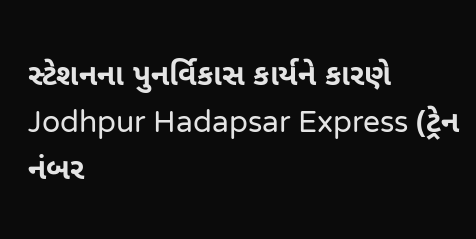સ્ટેશનના પુનર્વિકાસ કાર્યને કારણે Jodhpur Hadapsar Express (ટ્રેન નંબર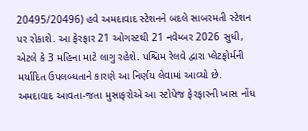20495/20496) હવે અમદાવાદ સ્ટેશનને બદલે સાબરમતી સ્ટેશન પર રોકાશે. આ ફેરફાર 21 ઓગસ્ટથી 21 નવેમ્બર 2026 સુધી, એટલે કે 3 મહિના માટે લાગુ રહેશે. પશ્ચિમ રેલવે દ્વારા પ્લેટફોર્મની મર્યાદિત ઉપલબ્ધતાને કારણે આ નિર્ણય લેવામાં આવ્યો છે. અમદાવાદ આવતા-જતા મુસાફરોએ આ સ્ટોપેજ ફેરફારની ખાસ નોંધ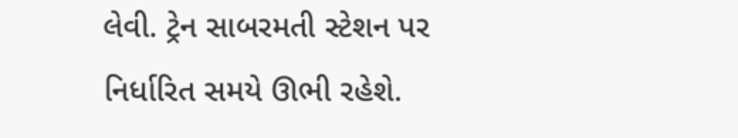લેવી. ટ્રેન સાબરમતી સ્ટેશન પર નિર્ધારિત સમયે ઊભી રહેશે.